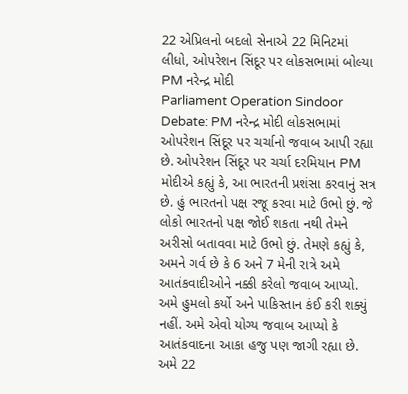22 એપ્રિલનો બદલો સેનાએ 22 મિનિટમાં લીધો, ઓપરેશન સિંદૂર પર લોકસભામાં બોલ્યા PM નરેન્દ્ર મોદી
Parliament Operation Sindoor Debate: PM નરેન્દ્ર મોદી લોકસભામાં ઓપરેશન સિંદૂર પર ચર્ચાનો જવાબ આપી રહ્યા છે. ઓપરેશન સિંદૂર પર ચર્ચા દરમિયાન PM મોદીએ કહ્યું કે, આ ભારતની પ્રશંસા કરવાનું સત્ર છે. હું ભારતનો પક્ષ રજૂ કરવા માટે ઉભો છું. જે લોકો ભારતનો પક્ષ જોઈ શકતા નથી તેમને અરીસો બતાવવા માટે ઉભો છું. તેમણે કહ્યું કે, અમને ગર્વ છે કે 6 અને 7 મેની રાત્રે અમે આતંકવાદીઓને નક્કી કરેલો જવાબ આપ્યો. અમે હુમલો કર્યો અને પાકિસ્તાન કંઈ કરી શક્યું નહીં. અમે એવો યોગ્ય જવાબ આપ્યો કે આતંકવાદના આકા હજુ પણ જાગી રહ્યા છે. અમે 22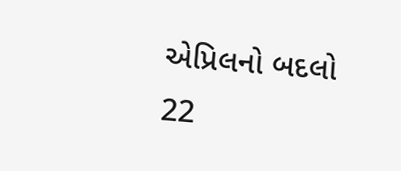એપ્રિલનો બદલો 22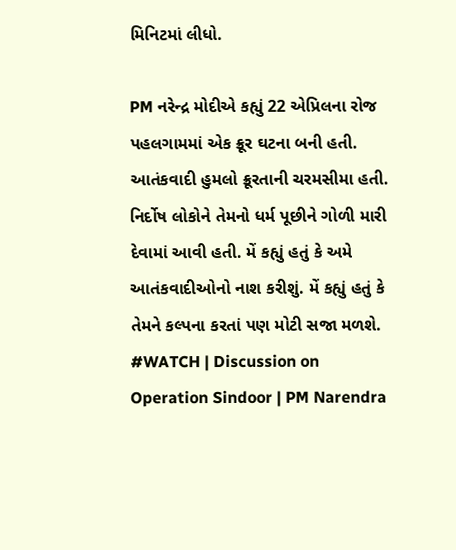મિનિટમાં લીધો.

PM નરેન્દ્ર મોદીએ કહ્યું 22 એપ્રિલના રોજ પહલગામમાં એક ક્રૂર ઘટના બની હતી. આતંકવાદી હુમલો ક્રૂરતાની ચરમસીમા હતી. નિર્દોષ લોકોને તેમનો ધર્મ પૂછીને ગોળી મારી દેવામાં આવી હતી. મેં કહ્યું હતું કે અમે આતંકવાદીઓનો નાશ કરીશું. મેં કહ્યું હતું કે તેમને કલ્પના કરતાં પણ મોટી સજા મળશે.
#WATCH | Discussion on Operation Sindoor | PM Narendra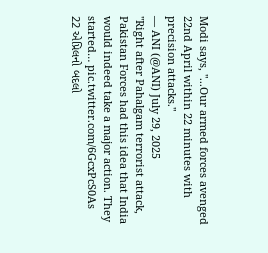Modi says, "...Our armed forces avenged 22nd April within 22 minutes with precision attacks."
— ANI (@ANI) July 29, 2025
"Right after Pahalgam terrorist attack, Pakistan Forces had this idea that India would indeed take a major action. They started… pic.twitter.com/6GcxPcS0As
22 એપ્રિલનો બદલો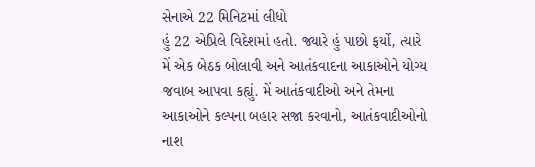સેનાએ 22 મિનિટમાં લીધો
હું 22 એપ્રિલે વિદેશમાં હતો. જ્યારે હું પાછો ફર્યો, ત્યારે મેં એક બેઠક બોલાવી અને આતંકવાદના આકાઓને યોગ્ય જવાબ આપવા કહ્યું. મેં આતંકવાદીઓ અને તેમના આકાઓને કલ્પના બહાર સજા કરવાનો, આતંકવાદીઓનો નાશ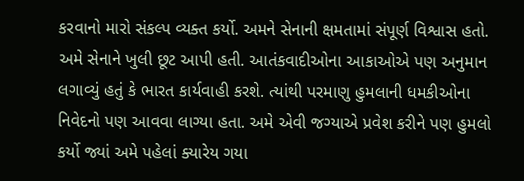કરવાનો મારો સંકલ્પ વ્યક્ત કર્યો. અમને સેનાની ક્ષમતામાં સંપૂર્ણ વિશ્વાસ હતો. અમે સેનાને ખુલી છૂટ આપી હતી. આતંકવાદીઓના આકાઓએ પણ અનુમાન લગાવ્યું હતું કે ભારત કાર્યવાહી કરશે. ત્યાંથી પરમાણુ હુમલાની ધમકીઓના નિવેદનો પણ આવવા લાગ્યા હતા. અમે એવી જગ્યાએ પ્રવેશ કરીને પણ હુમલો કર્યો જ્યાં અમે પહેલાં ક્યારેય ગયા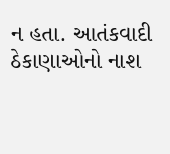ન હતા. આતંકવાદી ઠેકાણાઓનો નાશ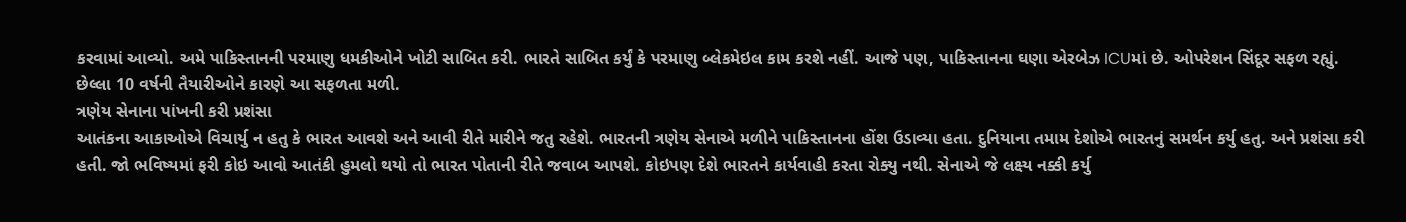કરવામાં આવ્યો. અમે પાકિસ્તાનની પરમાણુ ધમકીઓને ખોટી સાબિત કરી. ભારતે સાબિત કર્યું કે પરમાણુ બ્લેકમેઇલ કામ કરશે નહીં. આજે પણ, પાકિસ્તાનના ઘણા એરબેઝ ICUમાં છે. ઓપરેશન સિંદૂર સફળ રહ્યું. છેલ્લા 10 વર્ષની તૈયારીઓને કારણે આ સફળતા મળી.
ત્રણેય સેનાના પાંખની કરી પ્રશંસા
આતંકના આકાઓએ વિચાર્યુ ન હતુ કે ભારત આવશે અને આવી રીતે મારીને જતુ રહેશે. ભારતની ત્રણેય સેનાએ મળીને પાકિસ્તાનના હોંશ ઉડાવ્યા હતા. દુનિયાના તમામ દેશોએ ભારતનું સમર્થન કર્યુ હતુ. અને પ્રશંસા કરી હતી. જો ભવિષ્યમાં ફરી કોઇ આવો આતંકી હુમલો થયો તો ભારત પોતાની રીતે જવાબ આપશે. કોઇપણ દેશે ભારતને કાર્યવાહી કરતા રોક્યુ નથી. સેનાએ જે લક્ષ્ય નક્કી કર્યુ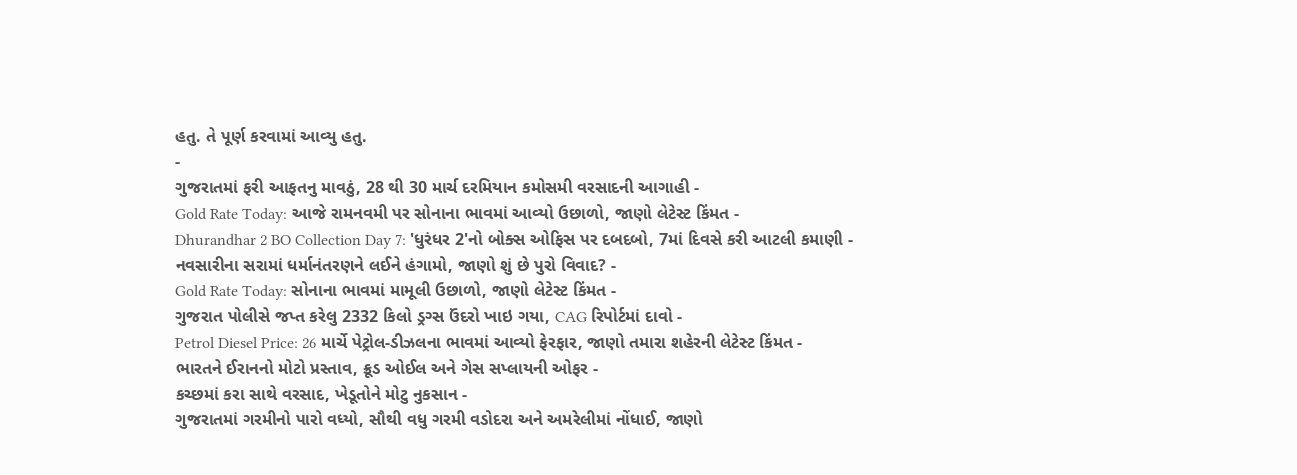હતુ. તે પૂર્ણ કરવામાં આવ્યુ હતુ.
-
ગુજરાતમાં ફરી આફતનુ માવઠું, 28 થી 30 માર્ચ દરમિયાન કમોસમી વરસાદની આગાહી -
Gold Rate Today: આજે રામનવમી પર સોનાના ભાવમાં આવ્યો ઉછાળો, જાણો લેટેસ્ટ કિંમત -
Dhurandhar 2 BO Collection Day 7: 'ધુરંધર 2'નો બોક્સ ઓફિસ પર દબદબો, 7માં દિવસે કરી આટલી કમાણી -
નવસારીના સરામાં ધર્માનંતરણને લઈને હંગામો, જાણો શું છે પુરો વિવાદ? -
Gold Rate Today: સોનાના ભાવમાં મામૂલી ઉછાળો, જાણો લેટેસ્ટ કિંમત -
ગુજરાત પોલીસે જપ્ત કરેલુ 2332 કિલો ડ્રગ્સ ઉંદરો ખાઇ ગયા, CAG રિપોર્ટમાં દાવો -
Petrol Diesel Price: 26 માર્ચે પેટ્રોલ-ડીઝલના ભાવમાં આવ્યો ફેરફાર, જાણો તમારા શહેરની લેટેસ્ટ કિંમત -
ભારતને ઈરાનનો મોટો પ્રસ્તાવ, ક્રૂડ ઓઈલ અને ગેસ સપ્લાયની ઓફર -
કચ્છમાં કરા સાથે વરસાદ, ખેડૂતોને મોટુ નુકસાન -
ગુજરાતમાં ગરમીનો પારો વધ્યો, સૌથી વધુ ગરમી વડોદરા અને અમરેલીમાં નોંધાઈ, જાણો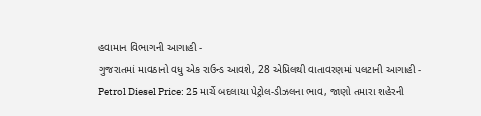હવામાન વિભાગની આગાહી -
ગુજરાતમાં માવઠાનો વધુ એક રાઉન્ડ આવશે, 28 એપ્રિલથી વાતાવરણમાં પલટાની આગાહી -
Petrol Diesel Price: 25 માર્ચે બદલાયા પેટ્રોલ-ડીઝલના ભાવ, જાણો તમારા શહેરની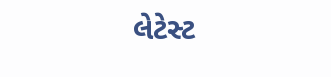લેટેસ્ટ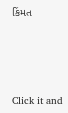કિંમત







Click it and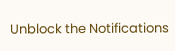Unblock the Notifications